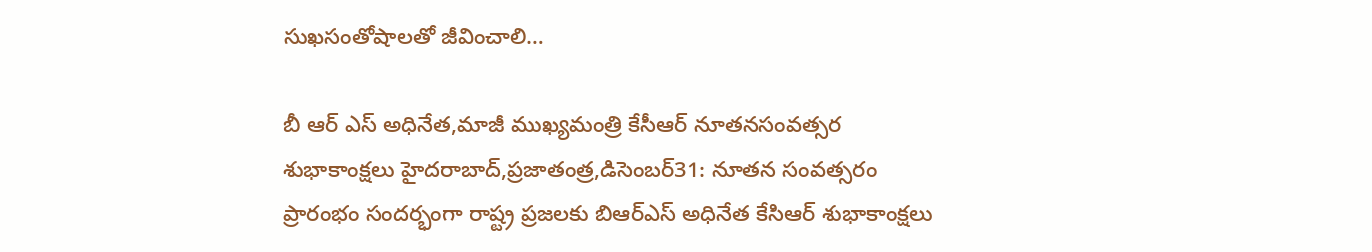సుఖసంతోషాలతో జీవించాలి…

బీ ఆర్ ఎస్ అధినేత,మాజీ ముఖ్యమంత్రి కేసీఆర్ నూతనసంవత్సర శుభాకాంక్షలు హైదరాబాద్,ప్రజాతంత్ర,డిసెంబర్31: నూతన సంవత్సరం ప్రారంభం సందర్భంగా రాష్ట్ర ప్రజలకు బిఆర్ఎస్ అధినేత కేసిఆర్ శుభాకాంక్షలు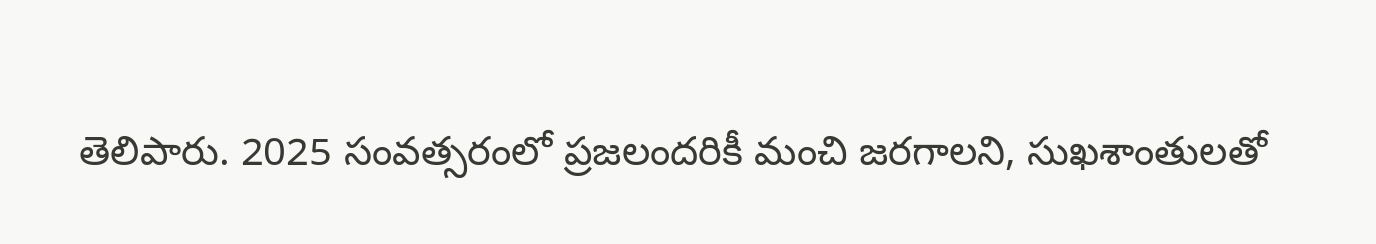తెలిపారు. 2025 సంవత్సరంలో ప్రజలందరికీ మంచి జరగాలని, సుఖశాంతులతో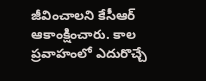జీవించాలని కేసీఆర్ ఆకాంక్షించారు. కాల ప్రవాహంలో ఎదురొచ్చే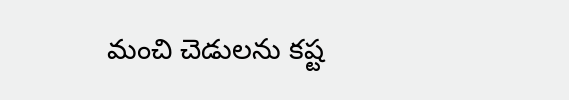మంచి చెడులను కష్ట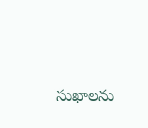సుఖాలను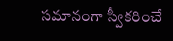సమానంగా స్వీకరించే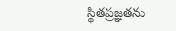స్థితప్రజ్ఞతను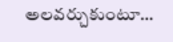అలవర్చుకుంటూ…